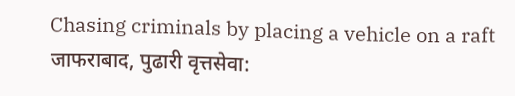Chasing criminals by placing a vehicle on a raft
जाफराबाद, पुढारी वृत्तसेवा: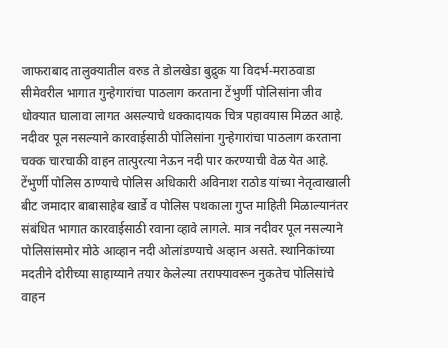जाफराबाद तालुक्यातील वरुड ते डोलखेडा बुद्रुक या विदर्भ-मराठवाडा सीमेवरील भागात गुन्हेगारांचा पाठलाग करताना टेंभुर्णी पोलिसांना जीव धोक्यात घालावा लागत असल्याचे धक्कादायक चित्र पहावयास मिळत आहे. नदीवर पूल नसल्याने कारवाईसाठी पोलिसांना गुन्हेगारांचा पाठलाग करताना चक्क चारचाकी वाहन तात्पुरत्या नेऊन नदी पार करण्याची वेळ येत आहे.
टेंभुर्णी पोलिस ठाण्याचे पोलिस अधिकारी अविनाश राठोड यांच्या नेतृत्वाखाली बीट जमादार बाबासाहेब खार्डे व पोलिस पथकाला गुप्त माहिती मिळाल्यानंतर संबंधित भागात कारवाईसाठी रवाना व्हावे लागले. मात्र नदीवर पूल नसल्याने पोलिसांसमोर मोठे आव्हान नदी ओलांडण्याचे अव्हान असते. स्थानिकांच्या मदतीने दोरीच्या साहाय्याने तयार केलेल्या तराफ्यावरून नुकतेच पोलिसांचे वाहन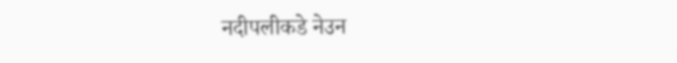नदीपलीकडे नेउन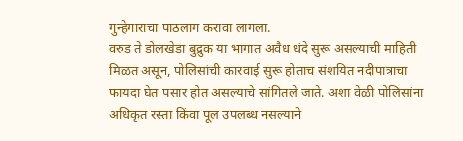गुन्हेगाराचा पाठलाग करावा लागला.
वरुड ते डोलखेडा बुद्रुक या भागात अवैध धंदे सुरू असल्याची माहिती मिळत असून, पोलिसांची कारवाई सुरू होताच संशयित नदीपात्राचा फायदा घेत पसार होत असल्याचे सांगितले जाते. अशा वेळी पोलिसांना अधिकृत रस्ता किंवा पूल उपलब्ध नसल्याने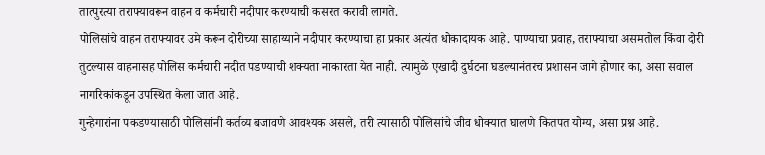तात्पुरत्या तराफ्यावरून वाहन व कर्मचारी नदीपार करण्याची कसरत करावी लागते.
पोलिसांचे वाहन तराफ्यावर उमे करून दोरीच्या साहाय्याने नदीपार करण्याचा हा प्रकार अत्यंत धोकादायक आहे. पाण्याचा प्रवाह, तराफ्याचा असमतोल किंवा दोरी तुटल्यास वाहनासह पोलिस कर्मचारी नदीत पडण्याची शक्यता नाकारता येत नाही. त्यामुळे एखादी दुर्घटना घडल्यानंतरच प्रशासन जागे होणार का, असा सवाल नागरिकांकडून उपस्थित केला जात आहे.
गुन्हेगारांना पकडण्यासाठी पोलिसांनी कर्तव्य बजावणे आवश्यक असले, तरी त्यासाठी पोलिसांचे जीव धोक्यात घालणे कितपत योग्य, असा प्रश्न आहे.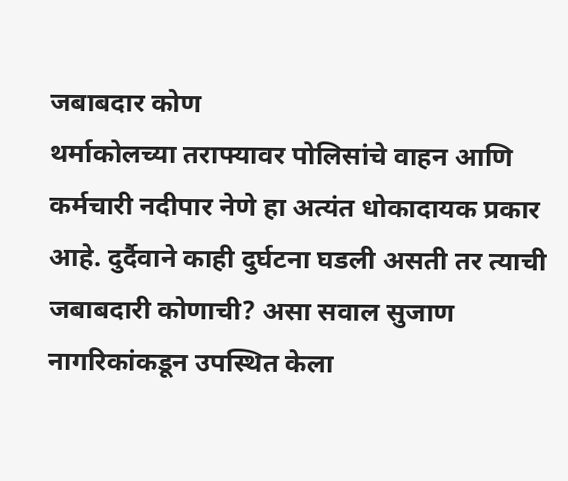जबाबदार कोण
थर्माकोलच्या तराफ्यावर पोलिसांचे वाहन आणि कर्मचारी नदीपार नेणे हा अत्यंत धोकादायक प्रकार आहे. दुर्दैवाने काही दुर्घटना घडली असती तर त्याची जबाबदारी कोणाची? असा सवाल सुजाण नागरिकांकडून उपस्थित केला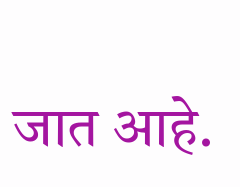जात आहे.